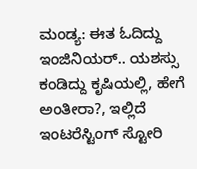ಮಂಡ್ಯ: ಈತ ಓದಿದ್ದು ಇಂಜಿನಿಯರ್.. ಯಶಸ್ಸು ಕಂಡಿದ್ದು ಕೃಷಿಯಲ್ಲಿ, ಹೇಗೆ ಅಂತೀರಾ?, ಇಲ್ಲಿದೆ ಇಂಟರೆಸ್ಟಿಂಗ್ ಸ್ಟೋರಿ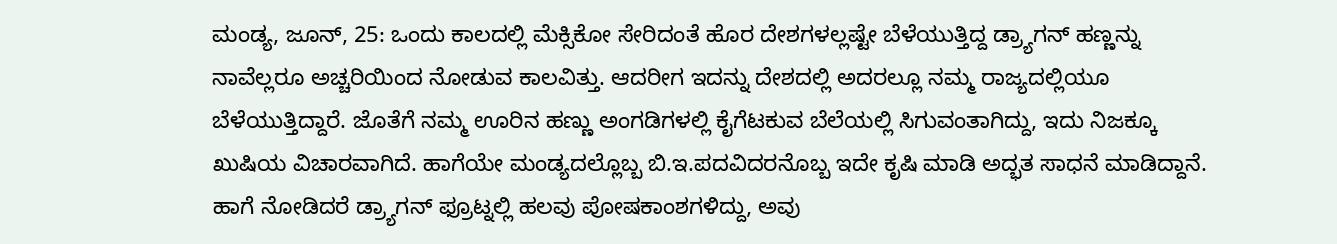ಮಂಡ್ಯ, ಜೂನ್, 25: ಒಂದು ಕಾಲದಲ್ಲಿ ಮೆಕ್ಸಿಕೋ ಸೇರಿದಂತೆ ಹೊರ ದೇಶಗಳಲ್ಲಷ್ಟೇ ಬೆಳೆಯುತ್ತಿದ್ದ ಡ್ರ್ಯಾಗನ್ ಹಣ್ಣನ್ನು ನಾವೆಲ್ಲರೂ ಅಚ್ಚರಿಯಿಂದ ನೋಡುವ ಕಾಲವಿತ್ತು. ಆದರೀಗ ಇದನ್ನು ದೇಶದಲ್ಲಿ ಅದರಲ್ಲೂ ನಮ್ಮ ರಾಜ್ಯದಲ್ಲಿಯೂ ಬೆಳೆಯುತ್ತಿದ್ದಾರೆ. ಜೊತೆಗೆ ನಮ್ಮ ಊರಿನ ಹಣ್ಣು ಅಂಗಡಿಗಳಲ್ಲಿ ಕೈಗೆಟಕುವ ಬೆಲೆಯಲ್ಲಿ ಸಿಗುವಂತಾಗಿದ್ದು, ಇದು ನಿಜಕ್ಕೂ ಖುಷಿಯ ವಿಚಾರವಾಗಿದೆ. ಹಾಗೆಯೇ ಮಂಡ್ಯದಲ್ಲೊಬ್ಬ ಬಿ.ಇ.ಪದವಿದರನೊಬ್ಬ ಇದೇ ಕೃಷಿ ಮಾಡಿ ಅದ್ಭತ ಸಾಧನೆ ಮಾಡಿದ್ದಾನೆ.
ಹಾಗೆ ನೋಡಿದರೆ ಡ್ರ್ಯಾಗನ್ ಫ್ರೂಟ್ನಲ್ಲಿ ಹಲವು ಪೋಷಕಾಂಶಗಳಿದ್ದು, ಅವು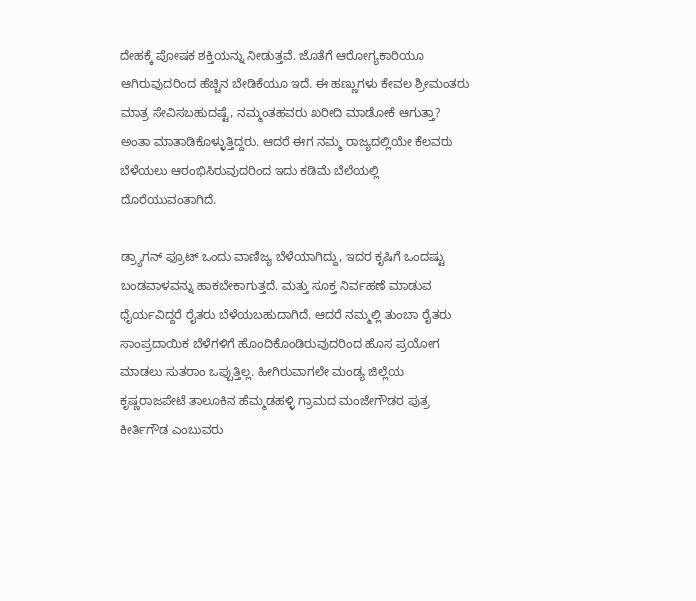ದೇಹಕ್ಕೆ ಪೋಷಕ ಶಕ್ತಿಯನ್ನು ನೀಡುತ್ತವೆ. ಜೊತೆಗೆ ಆರೋಗ್ಯಕಾರಿಯೂ ಆಗಿರುವುದರಿಂದ ಹೆಚ್ಚಿನ ಬೇಡಿಕೆಯೂ ಇದೆ. ಈ ಹಣ್ಣುಗಳು ಕೇವಲ ಶ್ರೀಮಂತರು ಮಾತ್ರ ಸೇವಿಸಬಹುದಷ್ಟೆ, ನಮ್ಮಂತಹವರು ಖರೀದಿ ಮಾಡೋಕೆ ಆಗುತ್ತಾ? ಅಂತಾ ಮಾತಾಡಿಕೊಳ್ಳುತ್ತಿದ್ದರು. ಆದರೆ ಈಗ ನಮ್ಮ ರಾಜ್ಯದಲ್ಲಿಯೇ ಕೆಲವರು ಬೆಳೆಯಲು ಆರಂಭಿಸಿರುವುದರಿಂದ ಇದು ಕಡಿಮೆ ಬೆಲೆಯಲ್ಲಿ ದೊರೆಯುವಂತಾಗಿದೆ.

ಡ್ರ್ಯಾಗನ್ ಫ್ರೂಟ್ ಒಂದು ವಾಣಿಜ್ಯ ಬೆಳೆಯಾಗಿದ್ದು, ಇದರ ಕೃಷಿಗೆ ಒಂದಷ್ಟು ಬಂಡವಾಳವನ್ನು ಹಾಕಬೇಕಾಗುತ್ತದೆ. ಮತ್ತು ಸೂಕ್ತ ನಿರ್ವಹಣೆ ಮಾಡುವ ಧೈರ್ಯವಿದ್ದರೆ ರೈತರು ಬೆಳೆಯಬಹುದಾಗಿದೆ. ಆದರೆ ನಮ್ಮಲ್ಲಿ ತುಂಬಾ ರೈತರು ಸಾಂಪ್ರದಾಯಿಕ ಬೆಳೆಗಳಿಗೆ ಹೊಂದಿಕೊಂಡಿರುವುದರಿಂದ ಹೊಸ ಪ್ರಯೋಗ ಮಾಡಲು ಸುತರಾಂ ಒಪ್ಪುತ್ತಿಲ್ಲ. ಹೀಗಿರುವಾಗಲೇ ಮಂಡ್ಯ ಜಿಲ್ಲೆಯ ಕೃಷ್ಣರಾಜಪೇಟೆ ತಾಲೂಕಿನ ಹೆಮ್ಮಡಹಳ್ಳಿ ಗ್ರಾಮದ ಮಂಜೇಗೌಡರ ಪುತ್ರ ಕೀರ್ತಿಗೌಡ ಎಂಬುವರು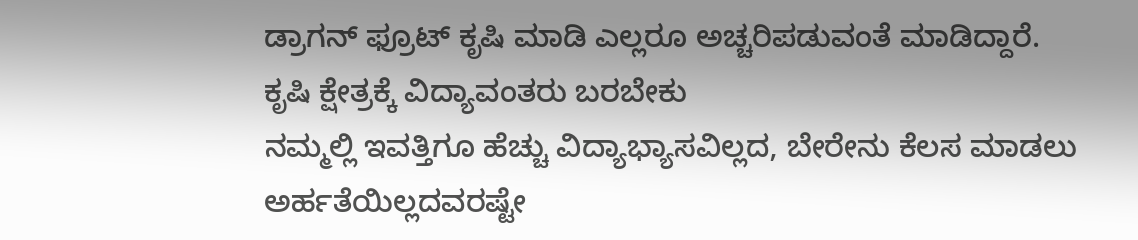ಡ್ರಾಗನ್ ಫ್ರೂಟ್ ಕೃಷಿ ಮಾಡಿ ಎಲ್ಲರೂ ಅಚ್ಚರಿಪಡುವಂತೆ ಮಾಡಿದ್ದಾರೆ.
ಕೃಷಿ ಕ್ಷೇತ್ರಕ್ಕೆ ವಿದ್ಯಾವಂತರು ಬರಬೇಕು
ನಮ್ಮಲ್ಲಿ ಇವತ್ತಿಗೂ ಹೆಚ್ಚು ವಿದ್ಯಾಭ್ಯಾಸವಿಲ್ಲದ, ಬೇರೇನು ಕೆಲಸ ಮಾಡಲು ಅರ್ಹತೆಯಿಲ್ಲದವರಷ್ಟೇ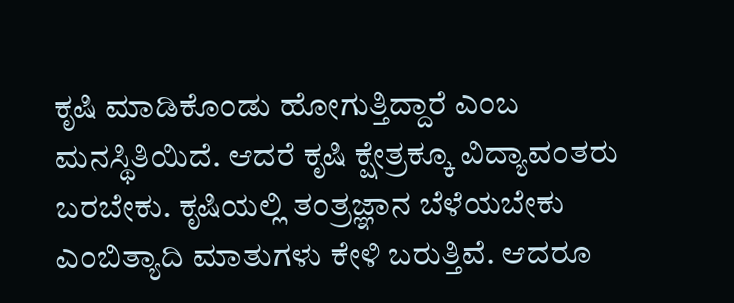ಕೃಷಿ ಮಾಡಿಕೊಂಡು ಹೋಗುತ್ತಿದ್ದಾರೆ ಎಂಬ ಮನಸ್ಥಿತಿಯಿದೆ. ಆದರೆ ಕೃಷಿ ಕ್ಷೇತ್ರಕ್ಕೂ ವಿದ್ಯಾವಂತರು ಬರಬೇಕು. ಕೃಷಿಯಲ್ಲಿ ತಂತ್ರಜ್ಞಾನ ಬೆಳೆಯಬೇಕು ಎಂಬಿತ್ಯಾದಿ ಮಾತುಗಳು ಕೇಳಿ ಬರುತ್ತಿವೆ. ಆದರೂ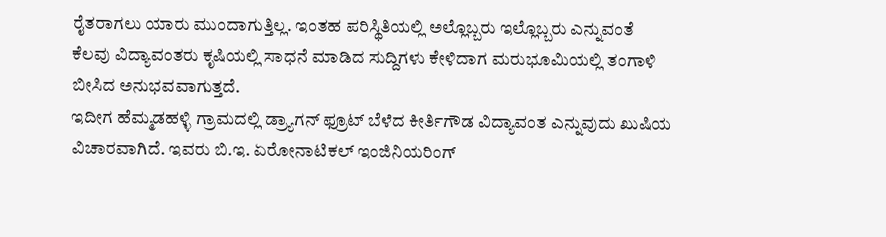ರೈತರಾಗಲು ಯಾರು ಮುಂದಾಗುತ್ತಿಲ್ಲ. ಇಂತಹ ಪರಿಸ್ಥಿತಿಯಲ್ಲಿ ಅಲ್ಲೊಬ್ಬರು ಇಲ್ಲೊಬ್ಬರು ಎನ್ನುವಂತೆ ಕೆಲವು ವಿದ್ಯಾವಂತರು ಕೃಷಿಯಲ್ಲಿ ಸಾಧನೆ ಮಾಡಿದ ಸುದ್ದಿಗಳು ಕೇಳಿದಾಗ ಮರುಭೂಮಿಯಲ್ಲಿ ತಂಗಾಳಿ ಬೀಸಿದ ಅನುಭವವಾಗುತ್ತದೆ.
ಇದೀಗ ಹೆಮ್ಮಡಹಳ್ಳಿ ಗ್ರಾಮದಲ್ಲಿ ಡ್ರ್ಯಾಗನ್ ಫ್ರೂಟ್ ಬೆಳೆದ ಕೀರ್ತಿಗೌಡ ವಿದ್ಯಾವಂತ ಎನ್ನುವುದು ಖುಷಿಯ ವಿಚಾರವಾಗಿದೆ. ಇವರು ಬಿ.ಇ. ಏರೋನಾಟಿಕಲ್ ಇಂಜಿನಿಯರಿಂಗ್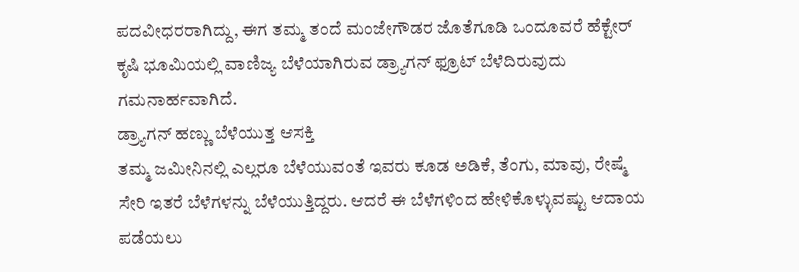ಪದವೀಧರರಾಗಿದ್ದು, ಈಗ ತಮ್ಮ ತಂದೆ ಮಂಜೇಗೌಡರ ಜೊತೆಗೂಡಿ ಒಂದೂವರೆ ಹೆಕ್ಟೇರ್ ಕೃಷಿ ಭೂಮಿಯಲ್ಲಿ ವಾಣಿಜ್ಯ ಬೆಳೆಯಾಗಿರುವ ಡ್ರ್ಯಾಗನ್ ಫ್ರೂಟ್ ಬೆಳೆದಿರುವುದು ಗಮನಾರ್ಹವಾಗಿದೆ.
ಡ್ರ್ಯಾಗನ್ ಹಣ್ಣು ಬೆಳೆಯುತ್ತ ಆಸಕ್ತಿ
ತಮ್ಮ ಜಮೀನಿನಲ್ಲಿ ಎಲ್ಲರೂ ಬೆಳೆಯುವಂತೆ ಇವರು ಕೂಡ ಅಡಿಕೆ, ತೆಂಗು, ಮಾವು, ರೇಷ್ಮೆ ಸೇರಿ ಇತರೆ ಬೆಳೆಗಳನ್ನು ಬೆಳೆಯುತ್ತಿದ್ದರು. ಆದರೆ ಈ ಬೆಳೆಗಳಿಂದ ಹೇಳಿಕೊಳ್ಳುವಷ್ಟು ಆದಾಯ ಪಡೆಯಲು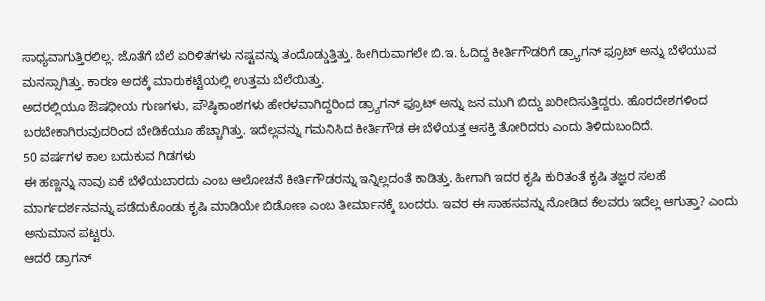ಸಾಧ್ಯವಾಗುತ್ತಿರಲಿಲ್ಲ. ಜೊತೆಗೆ ಬೆಲೆ ಏರಿಳಿತಗಳು ನಷ್ಟವನ್ನು ತಂದೊಡ್ಡುತ್ತಿತ್ತು. ಹೀಗಿರುವಾಗಲೇ ಬಿ.ಇ. ಓದಿದ್ದ ಕೀರ್ತಿಗೌಡರಿಗೆ ಡ್ರ್ಯಾಗನ್ ಫ್ರೂಟ್ ಅನ್ನು ಬೆಳೆಯುವ ಮನಸ್ಸಾಗಿತ್ತು. ಕಾರಣ ಅದಕ್ಕೆ ಮಾರುಕಟ್ಟೆಯಲ್ಲಿ ಉತ್ತಮ ಬೆಲೆಯಿತ್ತು.
ಅದರಲ್ಲಿಯೂ ಔಷಧೀಯ ಗುಣಗಳು, ಪೌಷ್ಠಿಕಾಂಶಗಳು ಹೇರಳವಾಗಿದ್ದರಿಂದ ಡ್ರ್ಯಾಗನ್ ಫ್ರೂಟ್ ಅನ್ನು ಜನ ಮುಗಿ ಬಿದ್ದು ಖರೀದಿಸುತ್ತಿದ್ದರು. ಹೊರದೇಶಗಳಿಂದ ಬರಬೇಕಾಗಿರುವುದರಿಂದ ಬೇಡಿಕೆಯೂ ಹೆಚ್ಚಾಗಿತ್ತು. ಇದೆಲ್ಲವನ್ನು ಗಮನಿಸಿದ ಕೀರ್ತಿಗೌಡ ಈ ಬೆಳೆಯತ್ತ ಆಸಕ್ತಿ ತೋರಿದರು ಎಂದು ತಿಳಿದುಬಂದಿದೆ.
50 ವರ್ಷಗಳ ಕಾಲ ಬದುಕುವ ಗಿಡಗಳು
ಈ ಹಣ್ಣನ್ನು ನಾವು ಏಕೆ ಬೆಳೆಯಬಾರದು ಎಂಬ ಆಲೋಚನೆ ಕೀರ್ತಿಗೌಡರನ್ನು ಇನ್ನಿಲ್ಲದಂತೆ ಕಾಡಿತ್ತು. ಹೀಗಾಗಿ ಇದರ ಕೃಷಿ ಕುರಿತಂತೆ ಕೃಷಿ ತಜ್ಞರ ಸಲಹೆ ಮಾರ್ಗದರ್ಶನವನ್ನು ಪಡೆದುಕೊಂಡು ಕೃಷಿ ಮಾಡಿಯೇ ಬಿಡೋಣ ಎಂಬ ತೀರ್ಮಾನಕ್ಕೆ ಬಂದರು. ಇವರ ಈ ಸಾಹಸವನ್ನು ನೋಡಿದ ಕೆಲವರು ಇದೆಲ್ಲ ಆಗುತ್ತಾ? ಎಂದು ಅನುಮಾನ ಪಟ್ಟರು.
ಆದರೆ ಡ್ರಾಗನ್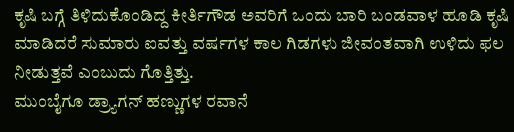ಕೃಷಿ ಬಗ್ಗೆ ತಿಳಿದುಕೊಂಡಿದ್ದ ಕೀರ್ತಿಗೌಡ ಅವರಿಗೆ ಒಂದು ಬಾರಿ ಬಂಡವಾಳ ಹೂಡಿ ಕೃಷಿ ಮಾಡಿದರೆ ಸುಮಾರು ಐವತ್ತು ವರ್ಷಗಳ ಕಾಲ ಗಿಡಗಳು ಜೀವಂತವಾಗಿ ಉಳಿದು ಫಲ ನೀಡುತ್ತವೆ ಎಂಬುದು ಗೊತ್ತಿತ್ತು.
ಮುಂಬೈಗೂ ಡ್ರ್ಯಾಗನ್ ಹಣ್ಣುಗಳ ರವಾನೆ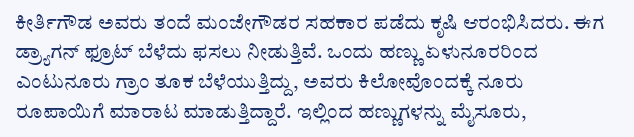ಕೀರ್ತಿಗೌಡ ಅವರು ತಂದೆ ಮಂಜೇಗೌಡರ ಸಹಕಾರ ಪಡೆದು ಕೃಷಿ ಆರಂಭಿಸಿದರು. ಈಗ ಡ್ರ್ಯಾಗನ್ ಫ್ರೂಟ್ ಬೆಳೆದು ಫಸಲು ನೀಡುತ್ತಿವೆ. ಒಂದು ಹಣ್ಣು ಏಳುನೂರರಿಂದ ಎಂಟುನೂರು ಗ್ರಾಂ ತೂಕ ಬೆಳೆಯುತ್ತಿದ್ದು, ಅವರು ಕಿಲೋವೊಂದಕ್ಕೆ ನೂರು ರೂಪಾಯಿಗೆ ಮಾರಾಟ ಮಾಡುತ್ತಿದ್ದಾರೆ. ಇಲ್ಲಿಂದ ಹಣ್ಣುಗಳನ್ನು ಮೈಸೂರು,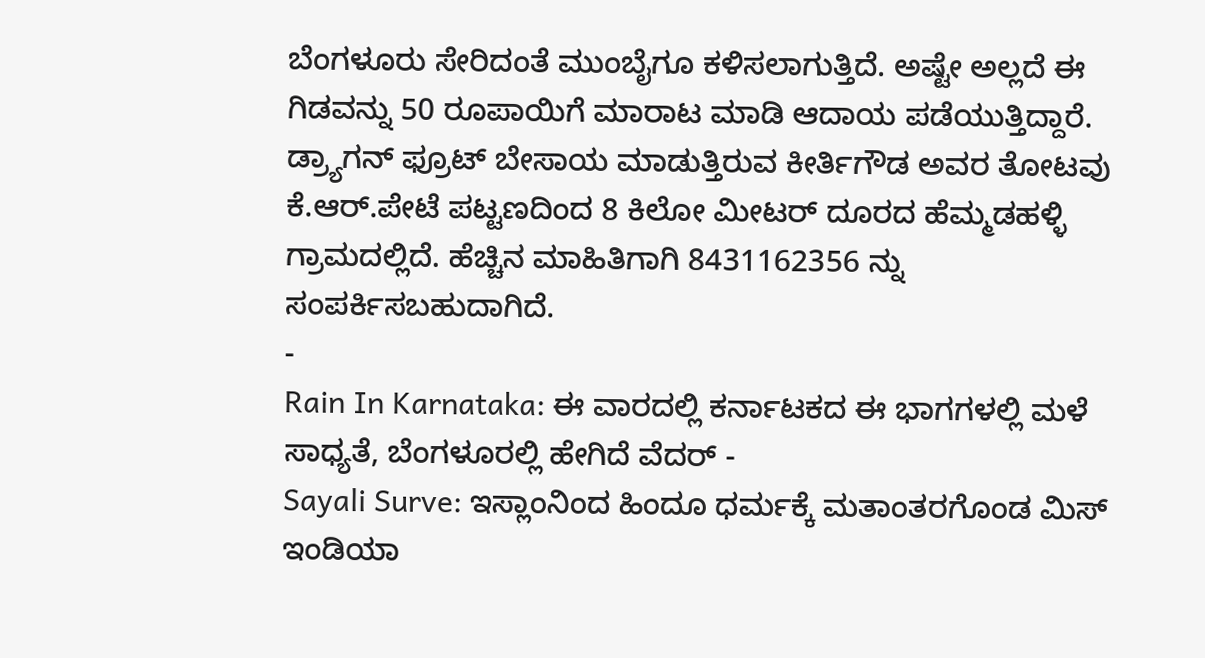ಬೆಂಗಳೂರು ಸೇರಿದಂತೆ ಮುಂಬೈಗೂ ಕಳಿಸಲಾಗುತ್ತಿದೆ. ಅಷ್ಟೇ ಅಲ್ಲದೆ ಈ ಗಿಡವನ್ನು 50 ರೂಪಾಯಿಗೆ ಮಾರಾಟ ಮಾಡಿ ಆದಾಯ ಪಡೆಯುತ್ತಿದ್ದಾರೆ.
ಡ್ರ್ಯಾಗನ್ ಫ್ರೂಟ್ ಬೇಸಾಯ ಮಾಡುತ್ತಿರುವ ಕೀರ್ತಿಗೌಡ ಅವರ ತೋಟವು ಕೆ.ಆರ್.ಪೇಟೆ ಪಟ್ಟಣದಿಂದ 8 ಕಿಲೋ ಮೀಟರ್ ದೂರದ ಹೆಮ್ಮಡಹಳ್ಳಿ ಗ್ರಾಮದಲ್ಲಿದೆ. ಹೆಚ್ಚಿನ ಮಾಹಿತಿಗಾಗಿ 8431162356 ನ್ನು ಸಂಪರ್ಕಿಸಬಹುದಾಗಿದೆ.
-
Rain In Karnataka: ಈ ವಾರದಲ್ಲಿ ಕರ್ನಾಟಕದ ಈ ಭಾಗಗಳಲ್ಲಿ ಮಳೆ ಸಾಧ್ಯತೆ, ಬೆಂಗಳೂರಲ್ಲಿ ಹೇಗಿದೆ ವೆದರ್ -
Sayali Surve: ಇಸ್ಲಾಂನಿಂದ ಹಿಂದೂ ಧರ್ಮಕ್ಕೆ ಮತಾಂತರಗೊಂಡ ಮಿಸ್ ಇಂಡಿಯಾ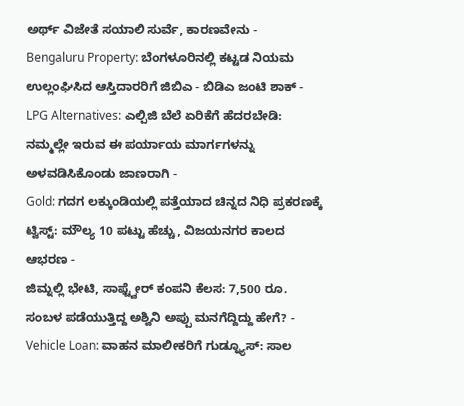ಅರ್ಥ್ ವಿಜೇತೆ ಸಯಾಲಿ ಸುರ್ವೆ, ಕಾರಣವೇನು -
Bengaluru Property: ಬೆಂಗಳೂರಿನಲ್ಲಿ ಕಟ್ಟಡ ನಿಯಮ ಉಲ್ಲಂಘಿಸಿದ ಆಸ್ತಿದಾರರಿಗೆ ಜಿಬಿಎ - ಬಿಡಿಎ ಜಂಟಿ ಶಾಕ್ -
LPG Alternatives: ಎಲ್ಪಿಜಿ ಬೆಲೆ ಏರಿಕೆಗೆ ಹೆದರಬೇಡಿ: ನಮ್ಮಲ್ಲೇ ಇರುವ ಈ ಪರ್ಯಾಯ ಮಾರ್ಗಗಳನ್ನು ಅಳವಡಿಸಿಕೊಂಡು ಜಾಣರಾಗಿ -
Gold: ಗದಗ ಲಕ್ಕುಂಡಿಯಲ್ಲಿ ಪತ್ತೆಯಾದ ಚಿನ್ನದ ನಿಧಿ ಪ್ರಕರಣಕ್ಕೆ ಟ್ವಿಸ್ಟ್: ಮೌಲ್ಯ 10 ಪಟ್ಟು ಹೆಚ್ಚು, ವಿಜಯನಗರ ಕಾಲದ ಆಭರಣ -
ಜಿಮ್ನಲ್ಲಿ ಭೇಟಿ, ಸಾಫ್ಟ್ವೇರ್ ಕಂಪನಿ ಕೆಲಸ: 7,500 ರೂ. ಸಂಬಳ ಪಡೆಯುತ್ತಿದ್ದ ಅಶ್ವಿನಿ ಅಪ್ಪು ಮನಗೆದ್ದಿದ್ದು ಹೇಗೆ? -
Vehicle Loan: ವಾಹನ ಮಾಲೀಕರಿಗೆ ಗುಡ್ನ್ಯೂಸ್: ಸಾಲ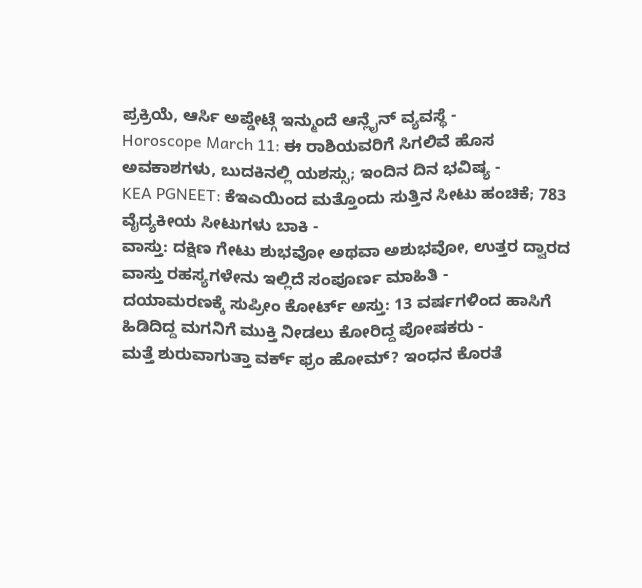ಪ್ರಕ್ರಿಯೆ, ಆರ್ಸಿ ಅಪ್ಡೇಟ್ಗೆ ಇನ್ಮುಂದೆ ಆನ್ಲೈನ್ ವ್ಯವಸ್ಥೆ -
Horoscope March 11: ಈ ರಾಶಿಯವರಿಗೆ ಸಿಗಲಿವೆ ಹೊಸ ಅವಕಾಶಗಳು, ಬುದಕಿನಲ್ಲಿ ಯಶಸ್ಸು; ಇಂದಿನ ದಿನ ಭವಿಷ್ಯ -
KEA PGNEET: ಕೆಇಎಯಿಂದ ಮತ್ತೊಂದು ಸುತ್ತಿನ ಸೀಟು ಹಂಚಿಕೆ; 783 ವೈದ್ಯಕೀಯ ಸೀಟುಗಳು ಬಾಕಿ -
ವಾಸ್ತು: ದಕ್ಷಿಣ ಗೇಟು ಶುಭವೋ ಅಥವಾ ಅಶುಭವೋ, ಉತ್ತರ ದ್ವಾರದ ವಾಸ್ತು ರಹಸ್ಯಗಳೇನು ಇಲ್ಲಿದೆ ಸಂಪೂರ್ಣ ಮಾಹಿತಿ -
ದಯಾಮರಣಕ್ಕೆ ಸುಪ್ರೀಂ ಕೋರ್ಟ್ ಅಸ್ತು: 13 ವರ್ಷಗಳಿಂದ ಹಾಸಿಗೆ ಹಿಡಿದಿದ್ದ ಮಗನಿಗೆ ಮುಕ್ತಿ ನೀಡಲು ಕೋರಿದ್ದ ಪೋಷಕರು -
ಮತ್ತೆ ಶುರುವಾಗುತ್ತಾ ವರ್ಕ್ ಫ್ರಂ ಹೋಮ್? ಇಂಧನ ಕೊರತೆ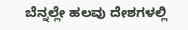ಬೆನ್ನಲ್ಲೇ ಹಲವು ದೇಶಗಳಲ್ಲಿ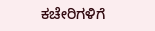ಕಚೇರಿಗಳಿಗೆ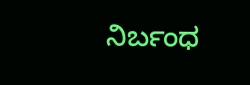ನಿರ್ಬಂಧ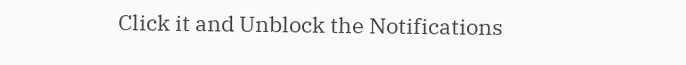Click it and Unblock the Notifications